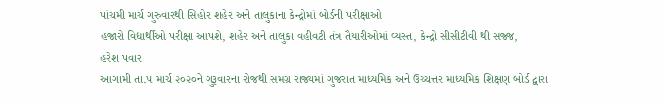પાંચમી માર્ચ ગુરુવારથી સિહોર શહેર અને તાલુકાના કેન્દ્રોમાં બોર્ડની પરીક્ષાઓ
હજારો વિદ્યાર્થીઓ પરીક્ષા આપશે, શહેર અને તાલુકા વહીવટી તંત્ર તૈયારીઓમાં વ્યસ્ત, કેન્દ્રો સીસીટીવી થી સજ્જ,
હરેશ પવાર
આગામી તા.૫ માર્ચ ૨૦૨૦ને ગુરૂવારના રોજથી સમગ્ર રાજ્યમાં ગુજરાત માધ્યમિક અને ઉચ્ચત્તર માધ્યમિક શિક્ષણ બોર્ડ દ્વારા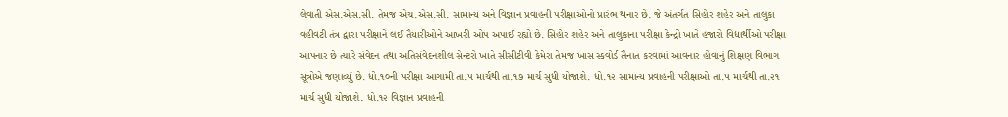લેવાતી એસ.એસ.સી. તેમજ એચ.એસ.સી. સામાન્ય અને વિજ્ઞાન પ્રવાહની પરીક્ષાઓનો પ્રારંભ થનાર છે. જે અંતર્ગત સિહોર શહેર અને તાલુકા વહીવટી તંત્ર દ્વારા પરીક્ષાને લઈ તૈયારીઓને આખરી ઓપ અપાઈ રહ્યો છે. સિહોર શહેર અને તાલુકાના પરીક્ષા કેન્દ્રો ખાતે હજારો વિદ્યાર્થીઓ પરીક્ષા આપનાર છે ત્યારે સંવેદન તથા અતિસંવેદનશીલ સેન્ટરો ખાતે સીસીટીવી કેમેરા તેમજ ખાસ સ્કવોર્ડ તૈનાત કરવામાં આવનાર હોવાનું શિક્ષણ વિભાગ સૂત્રોએ જણાવ્યું છે. ધો.૧૦ની પરીક્ષા આગામી તા.૫ માર્ચથી તા.૧૭ માર્ચ સુધી યોજાશે. ધો.૧૨ સામાન્ય પ્રવાહની પરીક્ષાઓ તા.૫ માર્ચથી તા.૨૧ માર્ચ સુધી યોજાશે. ધો.૧૨ વિજ્ઞાન પ્રવાહની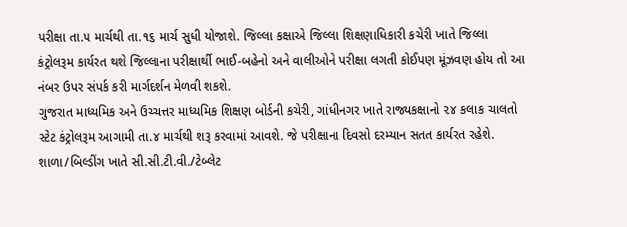પરીક્ષા તા.૫ માર્ચથી તા.૧૬ માર્ચ સુધી યોજાશે. જિલ્લા કક્ષાએ જિલ્લા શિક્ષણાધિકારી કચેરી ખાતે જિલ્લા કંટ્રોલરૂમ કાર્યરત થશે જિલ્લાના પરીક્ષાર્થી ભાઈ-બહેનો અને વાલીઓને પરીક્ષા લગતી કોઈપણ મૂંઝવણ હોય તો આ નંબર ઉપર સંપર્ક કરી માર્ગદર્શન મેળવી શકશે.
ગુજરાત માધ્યમિક અને ઉચ્ચત્તર માધ્યમિક શિક્ષણ બોર્ડની કચેરી, ગાંધીનગર ખાતે રાજ્યકક્ષાનો ૨૪ કલાક ચાલતો સ્ટેટ કંટ્રોલરૂમ આગામી તા.૪ માર્ચથી શરૂ કરવામાં આવશે. જે પરીક્ષાના દિવસો દરમ્યાન સતત કાર્યરત રહેશે. શાળા/બિલ્ડીંગ ખાતે સી.સી.ટી.વી./ટેબ્લેટ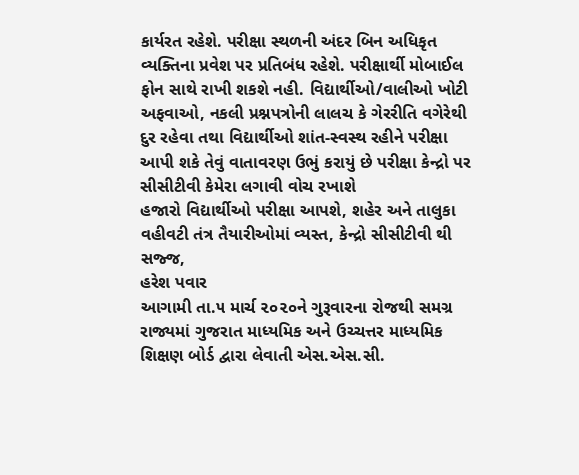કાર્યરત રહેશે. પરીક્ષા સ્થળની અંદર બિન અધિકૃત વ્યક્તિના પ્રવેશ પર પ્રતિબંધ રહેશે. પરીક્ષાર્થી મોબાઈલ ફોન સાથે રાખી શકશે નહી. વિદ્યાર્થીઓ/વાલીઓ ખોટી અફવાઓ, નકલી પ્રશ્નપત્રોની લાલચ કે ગેરરીતિ વગેરેથી દુર રહેવા તથા વિદ્યાર્થીઓ શાંત-સ્વસ્થ રહીને પરીક્ષા આપી શકે તેવું વાતાવરણ ઉભું કરાયું છે પરીક્ષા કેન્દ્રો પર સીસીટીવી કેમેરા લગાવી વોચ રખાશે
હજારો વિદ્યાર્થીઓ પરીક્ષા આપશે, શહેર અને તાલુકા વહીવટી તંત્ર તૈયારીઓમાં વ્યસ્ત, કેન્દ્રો સીસીટીવી થી સજ્જ,
હરેશ પવાર
આગામી તા.૫ માર્ચ ૨૦૨૦ને ગુરૂવારના રોજથી સમગ્ર રાજ્યમાં ગુજરાત માધ્યમિક અને ઉચ્ચત્તર માધ્યમિક શિક્ષણ બોર્ડ દ્વારા લેવાતી એસ.એસ.સી.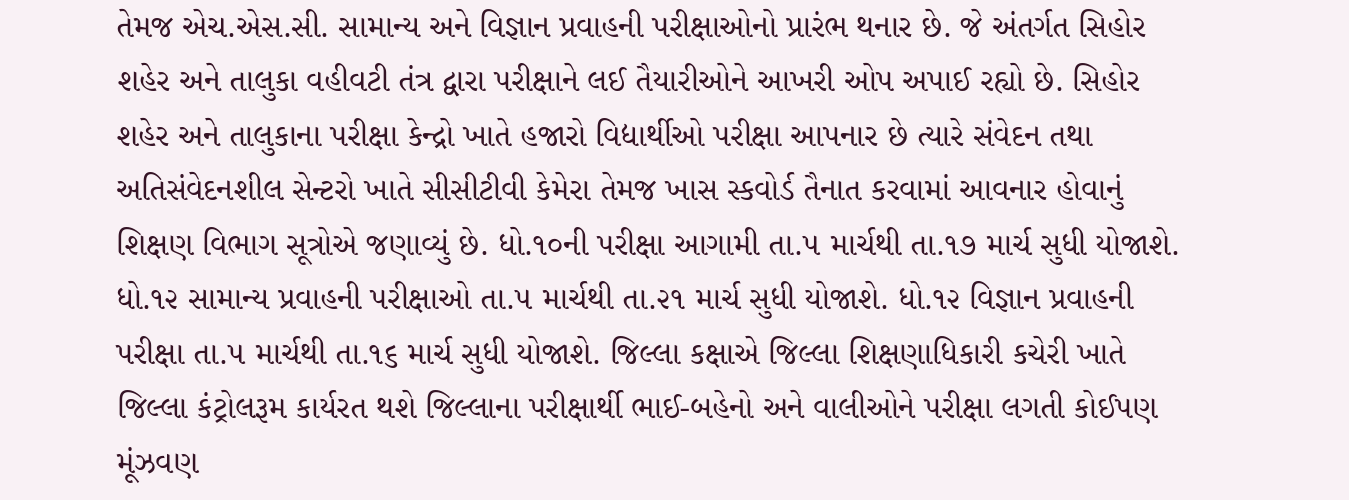તેમજ એચ.એસ.સી. સામાન્ય અને વિજ્ઞાન પ્રવાહની પરીક્ષાઓનો પ્રારંભ થનાર છે. જે અંતર્ગત સિહોર શહેર અને તાલુકા વહીવટી તંત્ર દ્વારા પરીક્ષાને લઈ તૈયારીઓને આખરી ઓપ અપાઈ રહ્યો છે. સિહોર શહેર અને તાલુકાના પરીક્ષા કેન્દ્રો ખાતે હજારો વિદ્યાર્થીઓ પરીક્ષા આપનાર છે ત્યારે સંવેદન તથા અતિસંવેદનશીલ સેન્ટરો ખાતે સીસીટીવી કેમેરા તેમજ ખાસ સ્કવોર્ડ તૈનાત કરવામાં આવનાર હોવાનું શિક્ષણ વિભાગ સૂત્રોએ જણાવ્યું છે. ધો.૧૦ની પરીક્ષા આગામી તા.૫ માર્ચથી તા.૧૭ માર્ચ સુધી યોજાશે. ધો.૧૨ સામાન્ય પ્રવાહની પરીક્ષાઓ તા.૫ માર્ચથી તા.૨૧ માર્ચ સુધી યોજાશે. ધો.૧૨ વિજ્ઞાન પ્રવાહની પરીક્ષા તા.૫ માર્ચથી તા.૧૬ માર્ચ સુધી યોજાશે. જિલ્લા કક્ષાએ જિલ્લા શિક્ષણાધિકારી કચેરી ખાતે જિલ્લા કંટ્રોલરૂમ કાર્યરત થશે જિલ્લાના પરીક્ષાર્થી ભાઈ-બહેનો અને વાલીઓને પરીક્ષા લગતી કોઈપણ મૂંઝવણ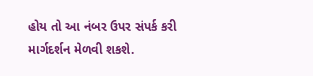હોય તો આ નંબર ઉપર સંપર્ક કરી માર્ગદર્શન મેળવી શકશે.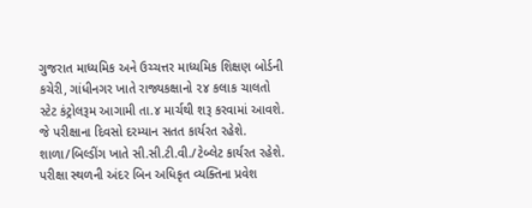ગુજરાત માધ્યમિક અને ઉચ્ચત્તર માધ્યમિક શિક્ષણ બોર્ડની કચેરી, ગાંધીનગર ખાતે રાજ્યકક્ષાનો ૨૪ કલાક ચાલતો સ્ટેટ કંટ્રોલરૂમ આગામી તા.૪ માર્ચથી શરૂ કરવામાં આવશે. જે પરીક્ષાના દિવસો દરમ્યાન સતત કાર્યરત રહેશે. શાળા/બિલ્ડીંગ ખાતે સી.સી.ટી.વી./ટેબ્લેટ કાર્યરત રહેશે. પરીક્ષા સ્થળની અંદર બિન અધિકૃત વ્યક્તિના પ્રવેશ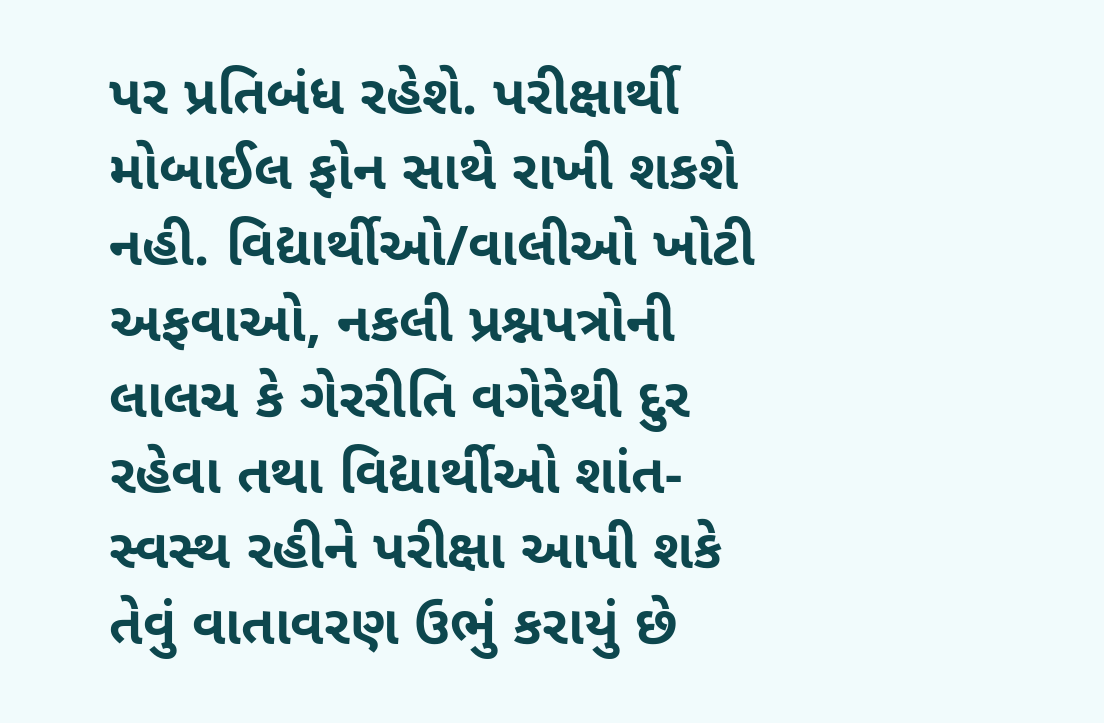પર પ્રતિબંધ રહેશે. પરીક્ષાર્થી મોબાઈલ ફોન સાથે રાખી શકશે નહી. વિદ્યાર્થીઓ/વાલીઓ ખોટી અફવાઓ, નકલી પ્રશ્નપત્રોની લાલચ કે ગેરરીતિ વગેરેથી દુર રહેવા તથા વિદ્યાર્થીઓ શાંત-સ્વસ્થ રહીને પરીક્ષા આપી શકે તેવું વાતાવરણ ઉભું કરાયું છે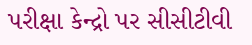પરીક્ષા કેન્દ્રો પર સીસીટીવી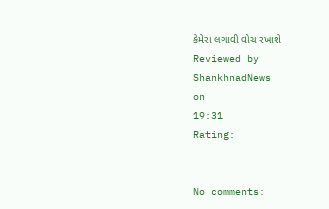કેમેરા લગાવી વોચ રખાશે
Reviewed by ShankhnadNews
on
19:31
Rating:


No comments: